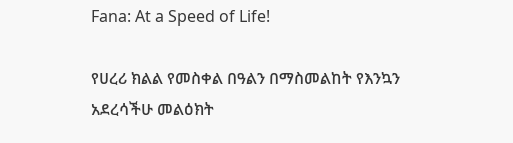Fana: At a Speed of Life!

የሀረሪ ክልል የመስቀል በዓልን በማስመልከት የእንኳን አደረሳችሁ መልዕክት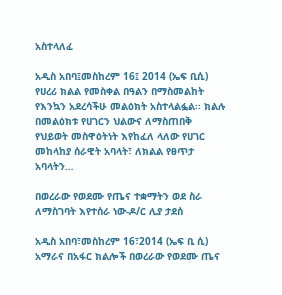አስተላለፈ

አዲስ አበባ፤መስከረም 16፤ 2014 (ኤፍ ቢሲ) የሀረሪ ክልል የመስቀል በዓልን በማስመልከት የእንኳን አደረሳችሁ መልዕክት አስተላልፏል፡፡ ክልሉ በመልዕክቱ የሀገርን ህልውና ለማስጠበቅ የህይወት መስዋዕትነት እየከፈለ ላለው የሀገር መከላከያ ሰራዊት አባላት፣ ለክልል የፀጥታ አባላትን…

በወረራው የወደሙ የጤና ተቋማትን ወደ ስራ ለማስገባት እየተሰራ ነው-ዶ/ር ሊያ ታደሰ

አዲስ አበባ፣መስከረም 16፣2014 (ኤፍ ቢ ሲ) አማራና በአፋር ክልሎች በወረራው የወደሙ ጤና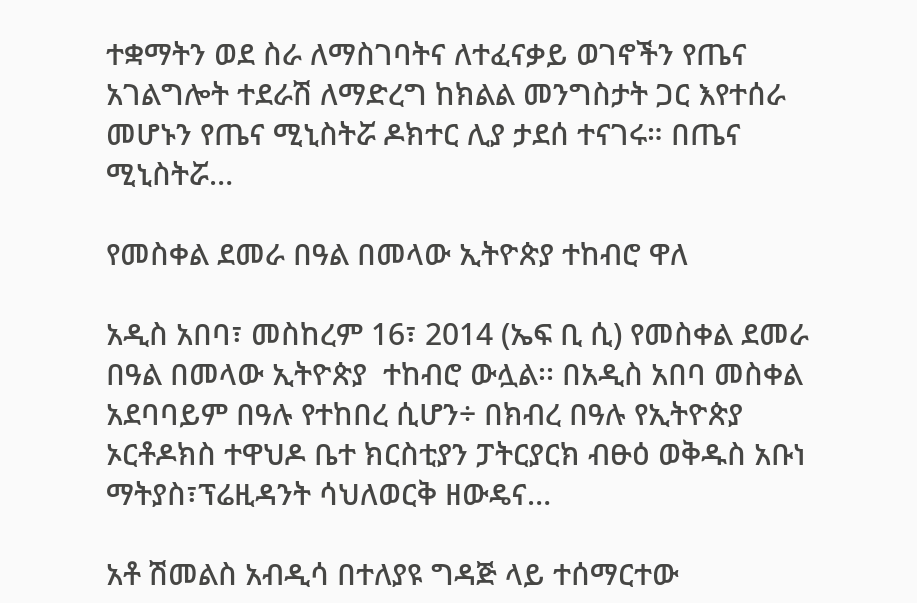ተቋማትን ወደ ስራ ለማስገባትና ለተፈናቃይ ወገኖችን የጤና አገልግሎት ተደራሽ ለማድረግ ከክልል መንግስታት ጋር እየተሰራ መሆኑን የጤና ሚኒስትሯ ዶክተር ሊያ ታደሰ ተናገሩ። በጤና ሚኒስትሯ…

የመስቀል ደመራ በዓል በመላው ኢትዮጵያ ተከብሮ ዋለ

አዲስ አበባ፣ መስከረም 16፣ 2014 (ኤፍ ቢ ሲ) የመስቀል ደመራ በዓል በመላው ኢትዮጵያ  ተከብሮ ውሏል፡፡ በአዲስ አበባ መስቀል አደባባይም በዓሉ የተከበረ ሲሆን÷ በክብረ በዓሉ የኢትዮጵያ ኦርቶዶክስ ተዋህዶ ቤተ ክርስቲያን ፓትርያርክ ብፁዕ ወቅዱስ አቡነ ማትያስ፣ፕሬዚዳንት ሳህለወርቅ ዘውዴና…

አቶ ሽመልስ አብዲሳ በተለያዩ ግዳጅ ላይ ተሰማርተው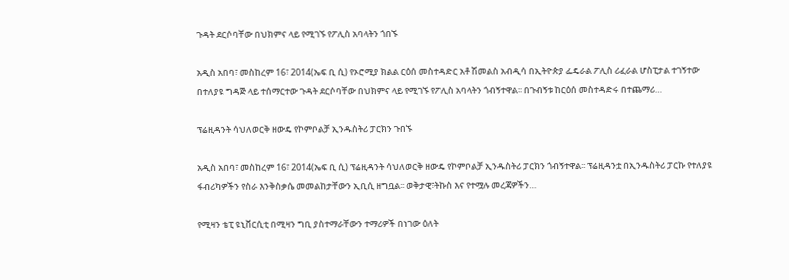ጉዳት ደርሶባቸው በህክምና ላይ የሚገኙ የፖሊስ አባላትን ጎበኙ

አዲስ አበባ፣ መስከረም 16፣ 2014(ኤፍ ቢ ሲ) የኦሮሚያ ክልል ርዕሰ መስተዳድር አቶ ሽመልስ አብዲሳ በኢትዮጵያ ፌዴራል ፖሊስ ሪፈራል ሆስፒታል ተገኝተው በተለያዩ ግዳጅ ላይ ተሰማርተው ጉዳት ደርሶባቸው በህክምና ላይ የሚገኙ የፖሊስ አባላትን ጎብኝተዋል፡፡ በጉብኝቱ ከርዕሰ መስተዳድሩ በተጨማሪ…

ፕሬዚዳንት ሳህለወርቅ ዘውዴ የኮምቦልቻ ኢንዱስትሪ ፓርክን ጉበኙ

አዲስ አበባ፣ መስከረም 16፣ 2014(ኤፍ ቢ ሲ) ፕሬዚዳንት ሳህለወርቅ ዘውዴ የኮምቦልቻ ኢንዱስትሪ ፓርክን ጎብኝተዋል፡፡ ፕሬዚዳንቷ በኢንዱስትሪ ፓርኩ የተለያዩ ፋብሪካዎችን የስራ እንቅስቃሴ መመልከታቸውን ኢቢሲ ዘግቧል፡፡ ወቅታዊ፣ትኩስ እና የተሟሉ መረጃዎችን…

የሚዛን ቴፒ ዩኒቨርሲቲ በሚዛን ግቢ ያስተማራቸውን ተማሪዎች በነገው ዕለት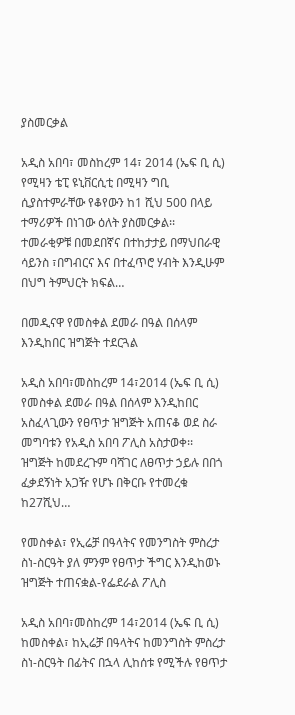ያስመርቃል

አዲስ አበባ፣ መስከረም 14፣ 2014 (ኤፍ ቢ ሲ) የሚዛን ቴፒ ዩኒቨርሲቲ በሚዛን ግቢ ሲያስተምራቸው የቆየውን ከ1 ሺህ 500 በላይ ተማሪዎች በነገው ዕለት ያስመርቃል፡፡ ተመራቂዎቹ በመደበኛና በተከታታይ በማህበራዊ ሳይንስ ፣በግብርና እና በተፈጥሮ ሃብት እንዲሁም በህግ ትምህርት ክፍል…

በመዲናዋ የመስቀል ደመራ በዓል በሰላም እንዲከበር ዝግጅት ተደርጓል

አዲስ አበባ፣መስከረም 14፣2014 (ኤፍ ቢ ሲ) የመስቀል ደመራ በዓል በሰላም እንዲከበር አስፈላጊውን የፀጥታ ዝግጅት አጠናቆ ወደ ስራ መግባቱን የአዲስ አበባ ፖሊስ አስታወቀ፡፡   ዝግጅት ከመደረጉም ባሻገር ለፀጥታ ኃይሉ በበጎ ፈቃደኝነት አጋዥ የሆኑ በቅርቡ የተመረቁ ከ27ሺህ…

የመስቀል፣ የኢሬቻ በዓላትና የመንግስት ምስረታ ስነ-ስርዓት ያለ ምንም የፀጥታ ችግር እንዲከወኑ ዝግጅት ተጠናቋል-የፌደራል ፖሊስ

አዲስ አበባ፣መስከረም 14፣2014 (ኤፍ ቢ ሲ) ከመስቀል፣ ከኢሬቻ በዓላትና ከመንግስት ምስረታ ስነ-ስርዓት በፊትና በኋላ ሊከሰቱ የሚችሉ የፀጥታ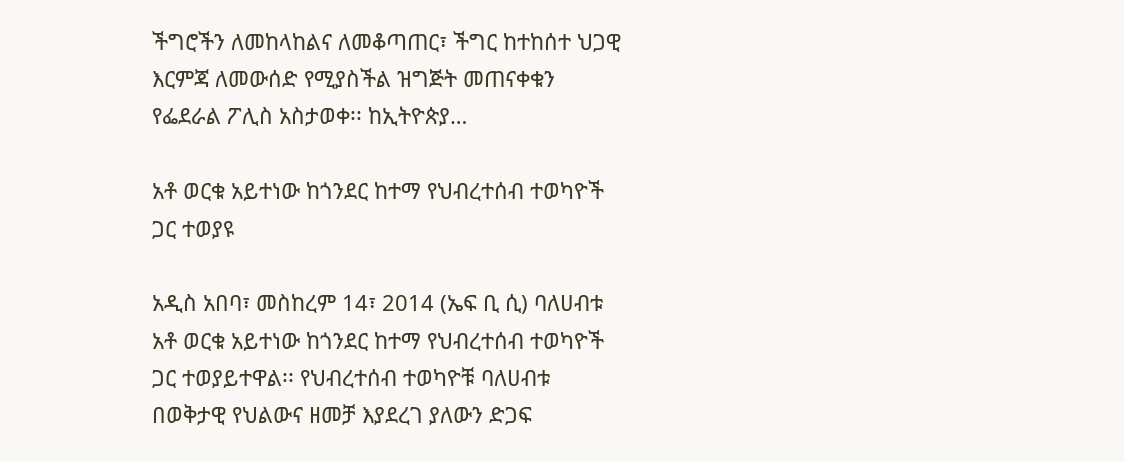ችግሮችን ለመከላከልና ለመቆጣጠር፣ ችግር ከተከሰተ ህጋዊ እርምጃ ለመውሰድ የሚያስችል ዝግጅት መጠናቀቁን የፌደራል ፖሊስ አስታወቀ፡፡ ከኢትዮጵያ…

አቶ ወርቁ አይተነው ከጎንደር ከተማ የህብረተሰብ ተወካዮች ጋር ተወያዩ

አዲስ አበባ፣ መስከረም 14፣ 2014 (ኤፍ ቢ ሲ) ባለሀብቱ አቶ ወርቁ አይተነው ከጎንደር ከተማ የህብረተሰብ ተወካዮች ጋር ተወያይተዋል፡፡ የህብረተሰብ ተወካዮቹ ባለሀብቱ በወቅታዊ የህልውና ዘመቻ እያደረገ ያለውን ድጋፍ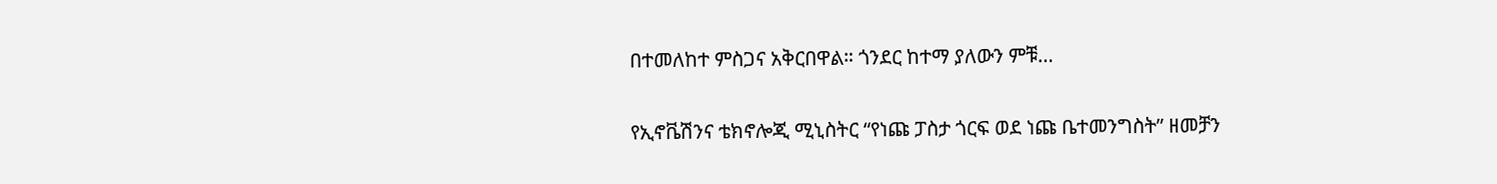በተመለከተ ምስጋና አቅርበዋል። ጎንደር ከተማ ያለውን ምቹ…

የኢኖቬሽንና ቴክኖሎጂ ሚኒስትር “የነጩ ፓስታ ጎርፍ ወደ ነጩ ቤተመንግስት” ዘመቻን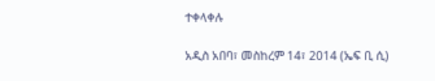ተቀላቀሉ

አዲስ አበባ፣ መስከረም 14፣ 2014 (ኤፍ ቢ ሲ)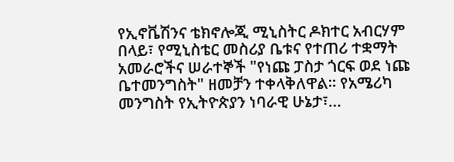የኢኖቬሽንና ቴክኖሎጂ ሚኒስትር ዶክተር አብርሃም በላይ፣ የሚኒስቴር መስሪያ ቤቱና የተጠሪ ተቋማት አመራሮችና ሠራተኞች "የነጩ ፓስታ ጎርፍ ወደ ነጩ ቤተመንግስት" ዘመቻን ተቀላቅለዋል፡፡ የአሜሪካ መንግስት የኢትዮጵያን ነባራዊ ሁኔታ፣…